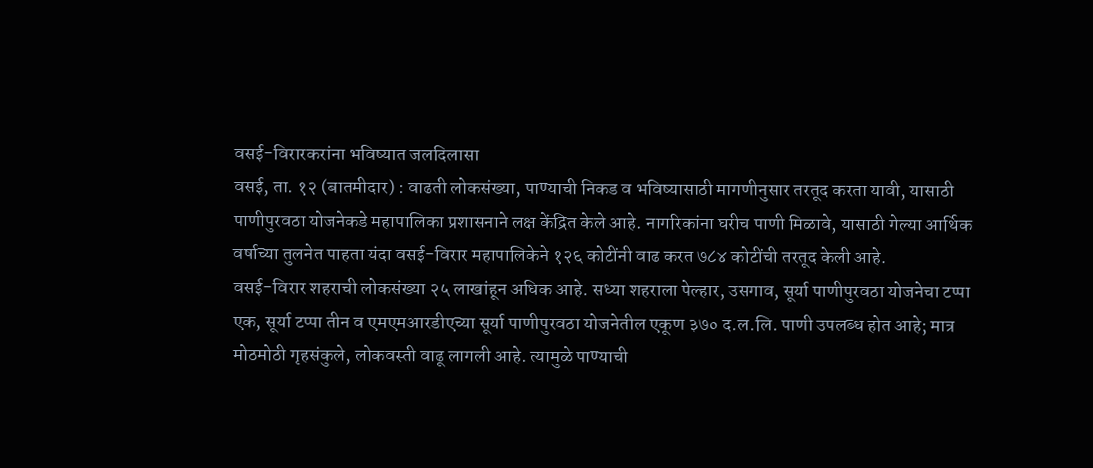वसई-विरारकरांना भविष्यात जलदिलासा
वसई, ता. १२ (बातमीदार) : वाढती लोकसंख्या, पाण्याची निकड व भविष्यासाठी मागणीनुसार तरतूद करता यावी, यासाठी पाणीपुरवठा योजनेकडे महापालिका प्रशासनाने लक्ष केंद्रित केले आहे. नागरिकांना घरीच पाणी मिळावे, यासाठी गेल्या आर्थिक वर्षाच्या तुलनेत पाहता यंदा वसई-विरार महापालिकेने १२६ कोटींनी वाढ करत ७८४ कोटींची तरतूद केली आहे.
वसई-विरार शहराची लोकसंख्या २५ लाखांहून अधिक आहे. सध्या शहराला पेल्हार, उसगाव, सूर्या पाणीपुरवठा योजनेचा टप्पा एक, सूर्या टप्पा तीन व एमएमआरडीएच्या सूर्या पाणीपुरवठा योजनेतील एकूण ३७० द.ल.लि. पाणी उपलब्ध होत आहे; मात्र मोठमोठी गृहसंकुले, लोकवस्ती वाढू लागली आहे. त्यामुळे पाण्याची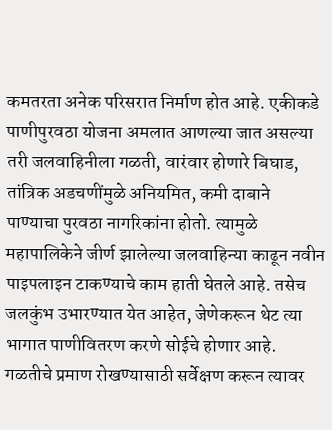कमतरता अनेक परिसरात निर्माण होत आहे. एकीकडे पाणीपुरवठा योजना अमलात आणल्या जात असल्या तरी जलवाहिनीला गळती, वारंवार होणारे बिघाड, तांत्रिक अडचणींमुळे अनियमित, कमी दाबाने पाण्याचा पुरवठा नागरिकांना होतो. त्यामुळे महापालिकेने जीर्ण झालेल्या जलवाहिन्या काढून नवीन पाइपलाइन टाकण्याचे काम हाती घेतले आहे. तसेच जलकुंभ उभारण्यात येत आहेत, जेणेकरून थेट त्या भागात पाणीवितरण करणे सोईचे होणार आहे.
गळतीचे प्रमाण रोखण्यासाठी सर्वेक्षण करून त्यावर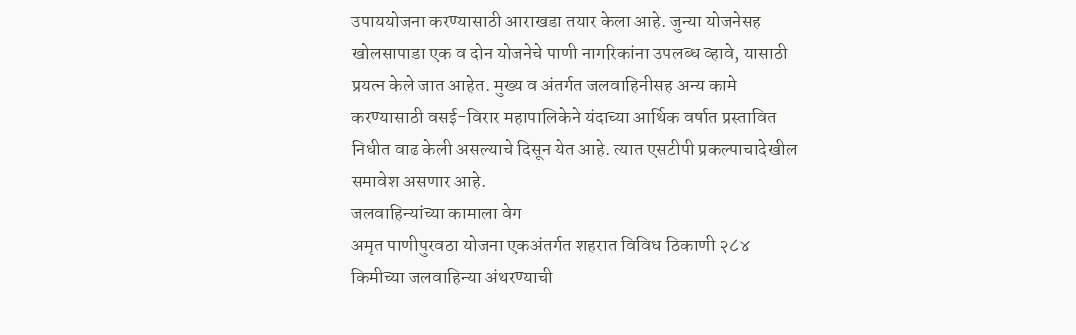उपाययोजना करण्यासाठी आराखडा तयार केला आहे. जुन्या योजनेसह खोलसापाडा एक व दोन योजनेचे पाणी नागरिकांना उपलब्ध व्हावे, यासाठी प्रयत्न केले जात आहेत. मुख्य व अंतर्गत जलवाहिनीसह अन्य कामे करण्यासाठी वसई-विरार महापालिकेने यंदाच्या आर्थिक वर्षात प्रस्तावित निधीत वाढ केली असल्याचे दिसून येत आहे. त्यात एसटीपी प्रकल्पाचादेखील समावेश असणार आहे.
जलवाहिन्यांच्या कामाला वेग
अमृत पाणीपुरवठा योजना एकअंतर्गत शहरात विविध ठिकाणी २८४ किमीच्या जलवाहिन्या अंथरण्याची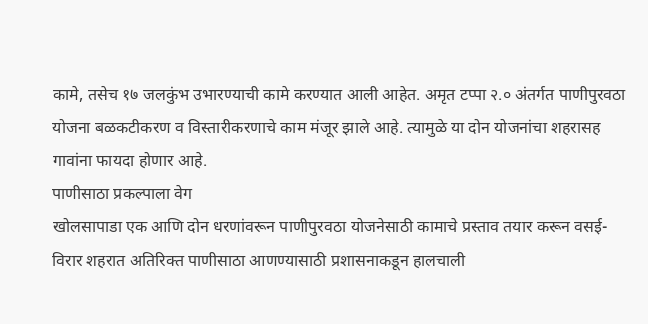कामे, तसेच १७ जलकुंभ उभारण्याची कामे करण्यात आली आहेत. अमृत टप्पा २.० अंतर्गत पाणीपुरवठा योजना बळकटीकरण व विस्तारीकरणाचे काम मंजूर झाले आहे. त्यामुळे या दोन योजनांचा शहरासह गावांना फायदा होणार आहे.
पाणीसाठा प्रकल्पाला वेग
खोलसापाडा एक आणि दोन धरणांवरून पाणीपुरवठा योजनेसाठी कामाचे प्रस्ताव तयार करून वसई-विरार शहरात अतिरिक्त पाणीसाठा आणण्यासाठी प्रशासनाकडून हालचाली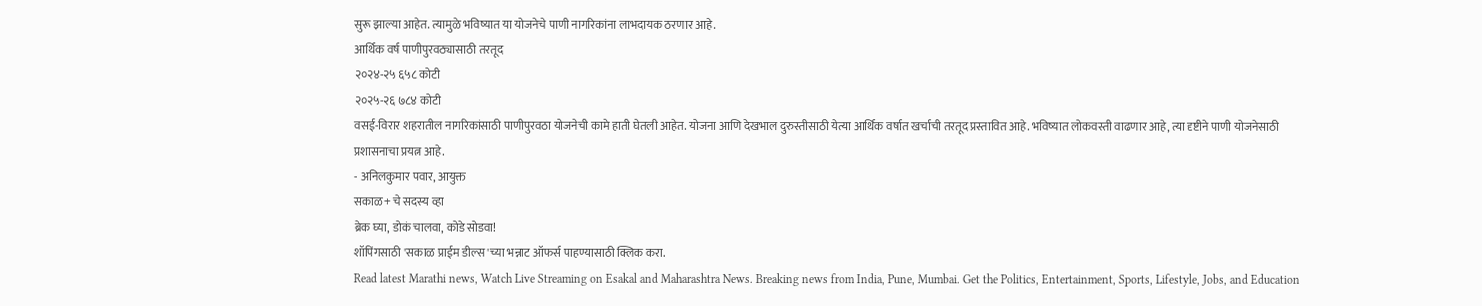सुरू झाल्या आहेत. त्यामुळे भविष्यात या योजनेचे पाणी नागरिकांना लाभदायक ठरणार आहे.
आर्थिक वर्ष पाणीपुरवठ्यासाठी तरतूद
२०२४-२५ ६५८ कोटी
२०२५-२६ ७८४ कोटी
वसई-विरार शहरातील नागरिकांसाठी पाणीपुरवठा योजनेची कामे हाती घेतली आहेत. योजना आणि देखभाल दुरुस्तीसाठी येत्या आर्थिक वर्षात खर्चाची तरतूद प्रस्तावित आहे. भविष्यात लोकवस्ती वाढणार आहे, त्या दृष्टीने पाणी योजनेसाठी प्रशासनाचा प्रयत्न आहे.
- अनिलकुमार पवार, आयुक्त
सकाळ+ चे सदस्य व्हा
ब्रेक घ्या, डोकं चालवा, कोडे सोडवा!
शॉपिंगसाठी 'सकाळ प्राईम डील्स'च्या भन्नाट ऑफर्स पाहण्यासाठी क्लिक करा.
Read latest Marathi news, Watch Live Streaming on Esakal and Maharashtra News. Breaking news from India, Pune, Mumbai. Get the Politics, Entertainment, Sports, Lifestyle, Jobs, and Education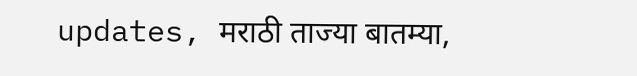updates, मराठी ताज्या बातम्या,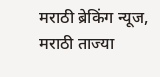मराठी ब्रेकिंग न्यूज, मराठी ताज्या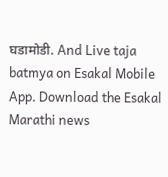घडामोडी. And Live taja batmya on Esakal Mobile App. Download the Esakal Marathi news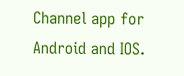Channel app for Android and IOS.